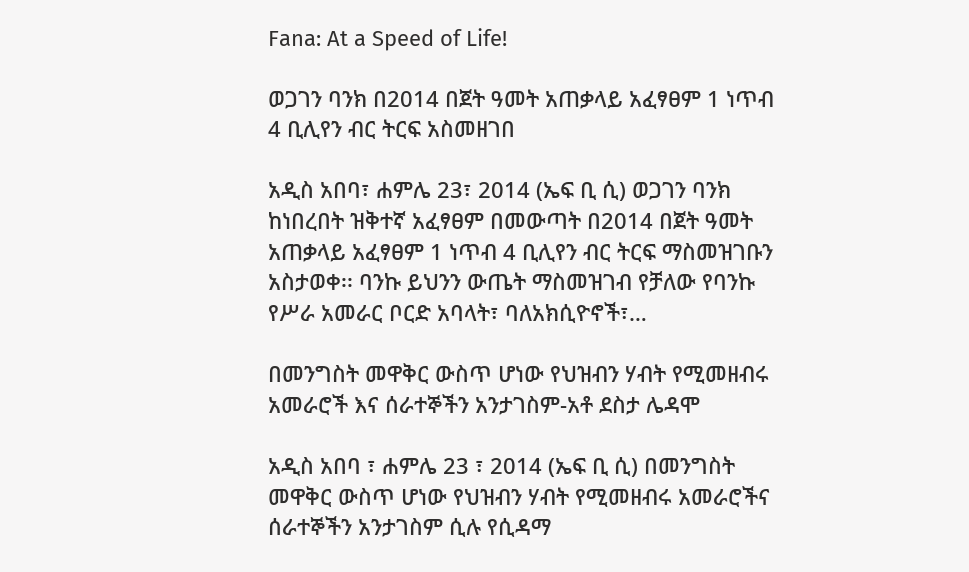Fana: At a Speed of Life!

ወጋገን ባንክ በ2014 በጀት ዓመት አጠቃላይ አፈፃፀም 1 ነጥብ 4 ቢሊየን ብር ትርፍ አስመዘገበ

አዲስ አበባ፣ ሐምሌ 23፣ 2014 (ኤፍ ቢ ሲ) ወጋገን ባንክ ከነበረበት ዝቅተኛ አፈፃፀም በመውጣት በ2014 በጀት ዓመት አጠቃላይ አፈፃፀም 1 ነጥብ 4 ቢሊየን ብር ትርፍ ማስመዝገቡን አስታወቀ፡፡ ባንኩ ይህንን ውጤት ማስመዝገብ የቻለው የባንኩ የሥራ አመራር ቦርድ አባላት፣ ባለአክሲዮኖች፣…

በመንግስት መዋቅር ውስጥ ሆነው የህዝብን ሃብት የሚመዘብሩ አመራሮች እና ሰራተኞችን አንታገስም-አቶ ደስታ ሌዳሞ

አዲስ አበባ ፣ ሐምሌ 23 ፣ 2014 (ኤፍ ቢ ሲ) በመንግስት መዋቅር ውስጥ ሆነው የህዝብን ሃብት የሚመዘብሩ አመራሮችና ሰራተኞችን አንታገስም ሲሉ የሲዳማ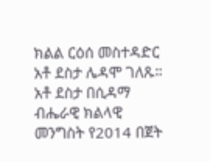ክልል ርዕሰ መስተዳድር አቶ ደስታ ሌዳሞ ገለጹ። አቶ ደስታ በሲዳማ ብሔራዊ ክልላዊ መንግስት የ2014 በጀት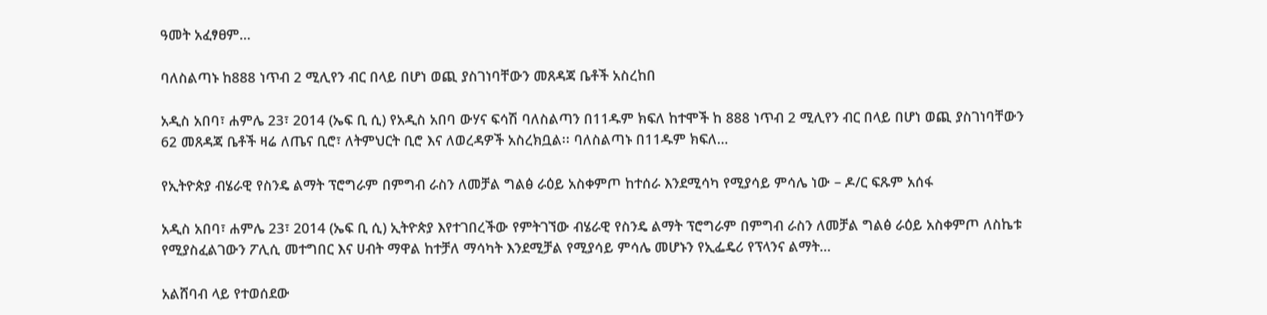ዓመት አፈፃፀም…

ባለስልጣኑ ከ888 ነጥብ 2 ሚሊየን ብር በላይ በሆነ ወጪ ያስገነባቸውን መጸዳጃ ቤቶች አስረከበ

አዲስ አበባ፣ ሐምሌ 23፣ 2014 (ኤፍ ቢ ሲ) የአዲስ አበባ ውሃና ፍሳሽ ባለስልጣን በ11ዱም ክፍለ ከተሞች ከ 888 ነጥብ 2 ሚሊየን ብር በላይ በሆነ ወጪ ያስገነባቸውን 62 መጸዳጃ ቤቶች ዛሬ ለጤና ቢሮ፣ ለትምህርት ቢሮ እና ለወረዳዎች አስረክቧል፡፡ ባለስልጣኑ በ11ዱም ክፍለ…

የኢትዮጵያ ብሄራዊ የስንዴ ልማት ፕሮግራም በምግብ ራስን ለመቻል ግልፅ ራዕይ አስቀምጦ ከተሰራ እንደሚሳካ የሚያሳይ ምሳሌ ነው – ዶ/ር ፍጹም አሰፋ

አዲስ አበባ፣ ሐምሌ 23፣ 2014 (ኤፍ ቢ ሲ) ኢትዮጵያ እየተገበረችው የምትገኘው ብሄራዊ የስንዴ ልማት ፕሮግራም በምግብ ራስን ለመቻል ግልፅ ራዕይ አስቀምጦ ለስኬቱ የሚያስፈልገውን ፖሊሲ መተግበር እና ሀብት ማዋል ከተቻለ ማሳካት እንደሚቻል የሚያሳይ ምሳሌ መሆኑን የኢፌዴሪ የፕላንና ልማት…

አልሸባብ ላይ የተወሰደው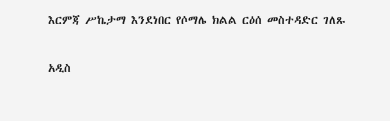እርምጃ ሥኬታማ እንደነበር የሶማሌ ክልል ርዕሰ መስተዳድር ገለጹ

አዲስ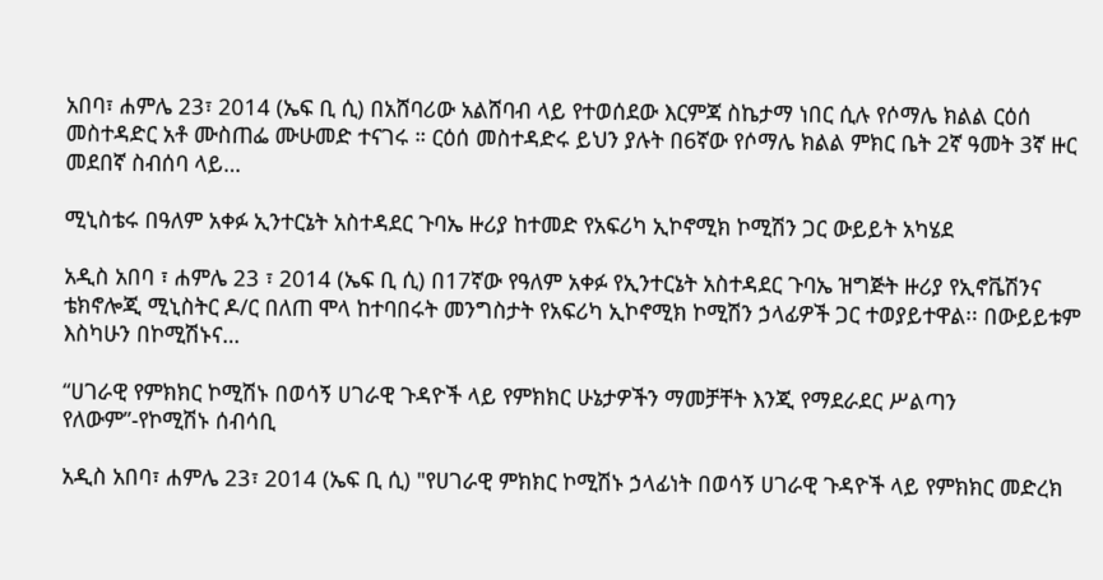አበባ፣ ሐምሌ 23፣ 2014 (ኤፍ ቢ ሲ) በአሸባሪው አልሸባብ ላይ የተወሰደው እርምጃ ስኬታማ ነበር ሲሉ የሶማሌ ክልል ርዕሰ መስተዳድር አቶ ሙስጠፌ ሙሁመድ ተናገሩ ። ርዕሰ መስተዳድሩ ይህን ያሉት በ6ኛው የሶማሌ ክልል ምክር ቤት 2ኛ ዓመት 3ኛ ዙር መደበኛ ስብሰባ ላይ…

ሚኒስቴሩ በዓለም አቀፉ ኢንተርኔት አስተዳደር ጉባኤ ዙሪያ ከተመድ የአፍሪካ ኢኮኖሚክ ኮሚሽን ጋር ውይይት አካሄደ

አዲስ አበባ ፣ ሐምሌ 23 ፣ 2014 (ኤፍ ቢ ሲ) በ17ኛው የዓለም አቀፉ የኢንተርኔት አስተዳደር ጉባኤ ዝግጅት ዙሪያ የኢኖቬሽንና ቴክኖሎጂ ሚኒስትር ዶ/ር በለጠ ሞላ ከተባበሩት መንግስታት የአፍሪካ ኢኮኖሚክ ኮሚሽን ኃላፊዎች ጋር ተወያይተዋል፡፡ በውይይቱም እስካሁን በኮሚሽኑና…

“ሀገራዊ የምክክር ኮሚሽኑ በወሳኝ ሀገራዊ ጉዳዮች ላይ የምክክር ሁኔታዎችን ማመቻቸት እንጂ የማደራደር ሥልጣን የለውም”-የኮሚሽኑ ሰብሳቢ

አዲስ አበባ፣ ሐምሌ 23፣ 2014 (ኤፍ ቢ ሲ) "የሀገራዊ ምክክር ኮሚሽኑ ኃላፊነት በወሳኝ ሀገራዊ ጉዳዮች ላይ የምክክር መድረክ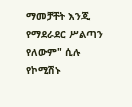ማመቻቸት እንጂ የማደራደር ሥልጣን የለውም" ሲሉ የኮሚሽኑ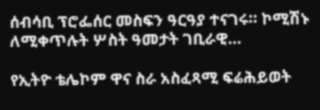ሰብሳቢ ፕሮፌሰር መስፍን ዓርዓያ ተናገሩ። ኮሚሽኑ ለሚቀጥሉት ሦስት ዓመታት ገቢራዊ…

የኢትዮ ቴሌኮም ዋና ስራ አስፈጻሚ ፍሬሕይወት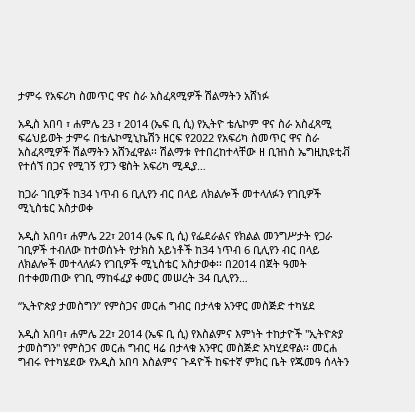ታምሩ የአፍሪካ ስመጥር ዋና ስራ አስፈጻሚዎች ሽልማትን አሸነፉ

አዲስ አበባ ፣ ሐምሌ 23 ፣ 2014 (ኤፍ ቢ ሲ) የኢትዮ ቴሌኮም ዋና ስራ አስፈጻሚ ፍሬህይወት ታምሩ በቴሌኮሚኒኬሽን ዘርፍ የ2022 የአፍሪካ ስመጥር ዋና ስራ አስፈጻሚዎች ሽልማትን አሸንፈዋል፡፡ ሽልማቱ የተበረከተላቸው ዘ ቢዝነስ ኤግዚኪዩቲቭ የተሰኘ በጋና የሚገኝ የፓን ዌስት አፍሪካ ሚዲያ…

ከጋራ ገቢዎች ከ34 ነጥብ 6 ቢሊየን ብር በላይ ለክልሎች መተላለፉን የገቢዎች ሚኒስቴር አስታወቀ

አዲስ አበባ፣ ሐምሌ 22፣ 2014 (ኤፍ ቢ ሲ) የፌደራልና የክልል መንግሥታት የጋራ ገቢዎች ተብለው ከተወሰኑት የታክስ አይነቶች ከ34 ነጥብ 6 ቢሊየን ብር በላይ ለክልሎች መተላለፉን የገቢዎች ሚኒስቴር አስታወቀ፡፡ በ2014 በጀት ዓመት በተቀመጠው የገቢ ማከፋፈያ ቀመር መሠረት 34 ቢሊየን…

“ኢትዮጵያ ታመስግን” የምስጋና መርሐ ግብር በታላቁ አንዋር መስጅድ ተካሄደ

አዲስ አበባ፣ ሐምሌ 22፣ 2014 (ኤፍ ቢ ሲ) የእስልምና እምነት ተከታዮች "ኢትዮጵያ ታመስግን" የምስጋና መርሐ ግብር ዛሬ በታላቁ አንዋር መስጅድ አካሂደዋል፡፡ መርሐ ግብሩ የተካሄደው የአዲስ አበባ እስልምና ጉዳዮች ከፍተኛ ምክር ቤት የጁመዓ ሰላትን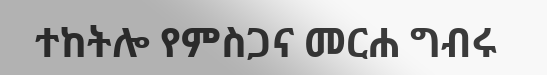ተከትሎ የምስጋና መርሐ ግብሩ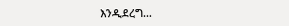እንዲደረግ…